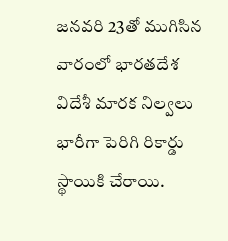జనవరి 23తో ముగిసిన వారంలో భారతదేశ విదేశీ మారక నిల్వలు భారీగా పెరిగి రికార్డు స్థాయికి చేరాయి.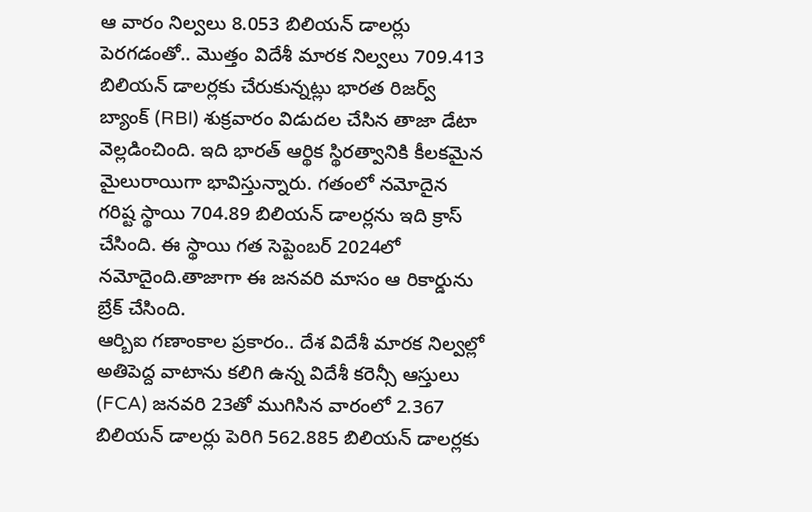ఆ వారం నిల్వలు 8.053 బిలియన్ డాలర్లు పెరగడంతో.. మొత్తం విదేశీ మారక నిల్వలు 709.413 బిలియన్ డాలర్లకు చేరుకున్నట్లు భారత రిజర్వ్ బ్యాంక్ (RBI) శుక్రవారం విడుదల చేసిన తాజా డేటా వెల్లడించింది. ఇది భారత్ ఆర్థిక స్థిరత్వానికి కీలకమైన మైలురాయిగా భావిస్తున్నారు. గతంలో నమోదైన గరిష్ట స్థాయి 704.89 బిలియన్ డాలర్లను ఇది క్రాస్ చేసింది. ఈ స్థాయి గత సెప్టెంబర్ 2024లో నమోదైంది.తాజాగా ఈ జనవరి మాసం ఆ రికార్డును బ్రేక్ చేసింది.
ఆర్బిఐ గణాంకాల ప్రకారం.. దేశ విదేశీ మారక నిల్వల్లో అతిపెద్ద వాటాను కలిగి ఉన్న విదేశీ కరెన్సీ ఆస్తులు (FCA) జనవరి 23తో ముగిసిన వారంలో 2.367 బిలియన్ డాలర్లు పెరిగి 562.885 బిలియన్ డాలర్లకు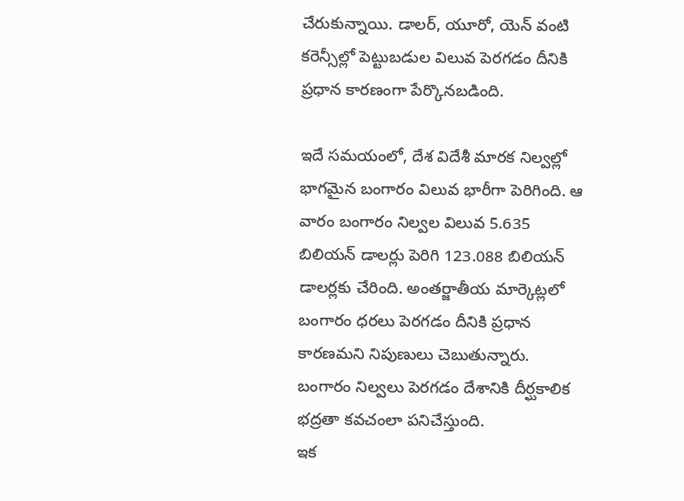చేరుకున్నాయి. డాలర్, యూరో, యెన్ వంటి కరెన్సీల్లో పెట్టుబడుల విలువ పెరగడం దీనికి ప్రధాన కారణంగా పేర్కొనబడింది.

ఇదే సమయంలో, దేశ విదేశీ మారక నిల్వల్లో భాగమైన బంగారం విలువ భారీగా పెరిగింది. ఆ వారం బంగారం నిల్వల విలువ 5.635 బిలియన్ డాలర్లు పెరిగి 123.088 బిలియన్ డాలర్లకు చేరింది. అంతర్జాతీయ మార్కెట్లలో బంగారం ధరలు పెరగడం దీనికి ప్రధాన కారణమని నిపుణులు చెబుతున్నారు. బంగారం నిల్వలు పెరగడం దేశానికి దీర్ఘకాలిక భద్రతా కవచంలా పనిచేస్తుంది.
ఇక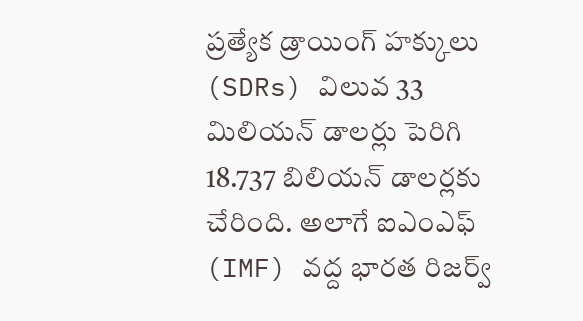ప్రత్యేక డ్రాయింగ్ హక్కులు (SDRs) విలువ 33 మిలియన్ డాలర్లు పెరిగి 18.737 బిలియన్ డాలర్లకు చేరింది. అలాగే ఐఎంఎఫ్ (IMF) వద్ద భారత రిజర్వ్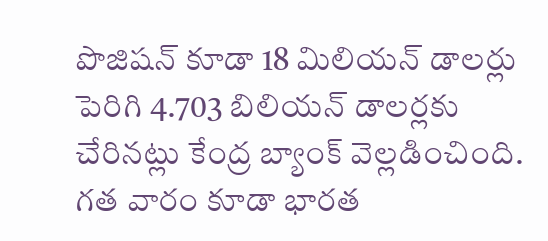పొజిషన్ కూడా 18 మిలియన్ డాలర్లు పెరిగి 4.703 బిలియన్ డాలర్లకు చేరినట్లు కేంద్ర బ్యాంక్ వెల్లడించింది.
గత వారం కూడా భారత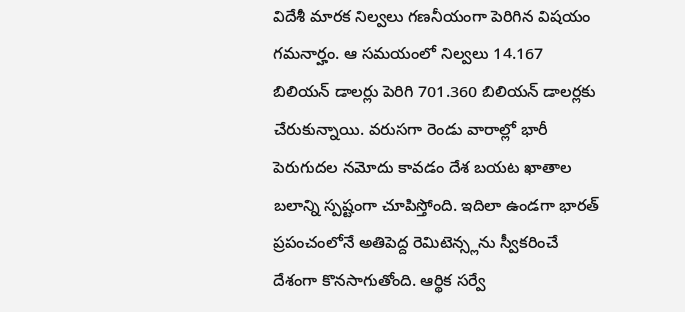విదేశీ మారక నిల్వలు గణనీయంగా పెరిగిన విషయం గమనార్హం. ఆ సమయంలో నిల్వలు 14.167 బిలియన్ డాలర్లు పెరిగి 701.360 బిలియన్ డాలర్లకు చేరుకున్నాయి. వరుసగా రెండు వారాల్లో భారీ పెరుగుదల నమోదు కావడం దేశ బయట ఖాతాల బలాన్ని స్పష్టంగా చూపిస్తోంది. ఇదిలా ఉండగా భారత్ ప్రపంచంలోనే అతిపెద్ద రెమిటెన్స్లను స్వీకరించే దేశంగా కొనసాగుతోంది. ఆర్థిక సర్వే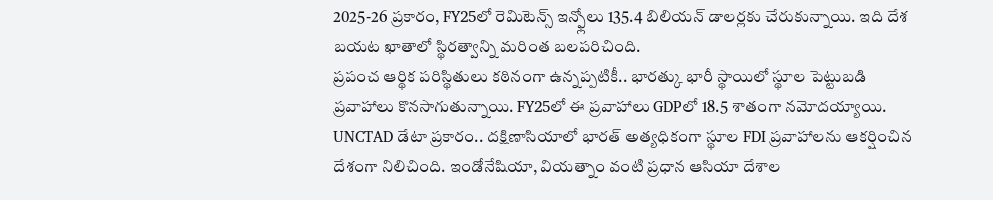2025-26 ప్రకారం, FY25లో రెమిటెన్స్ ఇన్ఫ్లోలు 135.4 బిలియన్ డాలర్లకు చేరుకున్నాయి. ఇది దేశ బయట ఖాతాలో స్థిరత్వాన్ని మరింత బలపరిచింది.
ప్రపంచ ఆర్థిక పరిస్థితులు కఠినంగా ఉన్నప్పటికీ.. భారత్కు భారీ స్థాయిలో స్థూల పెట్టుబడి ప్రవాహాలు కొనసాగుతున్నాయి. FY25లో ఈ ప్రవాహాలు GDPలో 18.5 శాతంగా నమోదయ్యాయి. UNCTAD డేటా ప్రకారం.. దక్షిణాసియాలో భారత్ అత్యధికంగా స్థూల FDI ప్రవాహాలను ఆకర్షించిన దేశంగా నిలిచింది. ఇండోనేషియా, వియత్నాం వంటి ప్రధాన ఆసియా దేశాల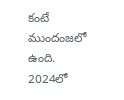కంటే ముందంజలో ఉంది.
2024లో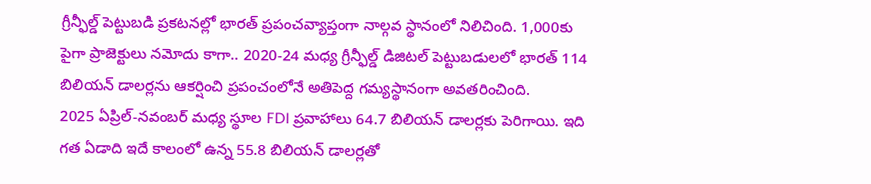గ్రీన్ఫీల్డ్ పెట్టుబడి ప్రకటనల్లో భారత్ ప్రపంచవ్యాప్తంగా నాల్గవ స్థానంలో నిలిచింది. 1,000కు పైగా ప్రాజెక్టులు నమోదు కాగా.. 2020-24 మధ్య గ్రీన్ఫీల్డ్ డిజిటల్ పెట్టుబడులలో భారత్ 114 బిలియన్ డాలర్లను ఆకర్షించి ప్రపంచంలోనే అతిపెద్ద గమ్యస్థానంగా అవతరించింది.
2025 ఏప్రిల్-నవంబర్ మధ్య స్థూల FDI ప్రవాహాలు 64.7 బిలియన్ డాలర్లకు పెరిగాయి. ఇది గత ఏడాది ఇదే కాలంలో ఉన్న 55.8 బిలియన్ డాలర్లతో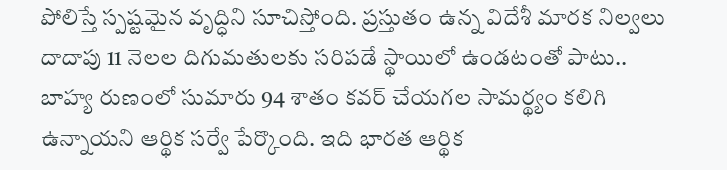పోలిస్తే స్పష్టమైన వృద్ధిని సూచిస్తోంది. ప్రస్తుతం ఉన్న విదేశీ మారక నిల్వలు దాదాపు 11 నెలల దిగుమతులకు సరిపడే స్థాయిలో ఉండటంతో పాటు.. బాహ్య రుణంలో సుమారు 94 శాతం కవర్ చేయగల సామర్థ్యం కలిగి ఉన్నాయని ఆర్థిక సర్వే పేర్కొంది. ఇది భారత ఆర్థిక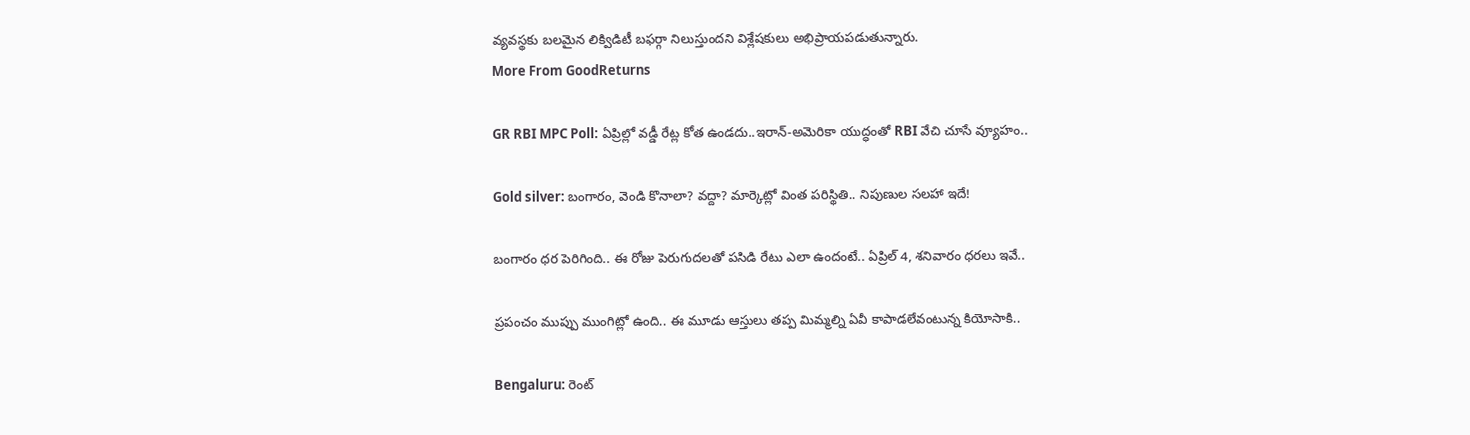వ్యవస్థకు బలమైన లిక్విడిటీ బఫర్గా నిలుస్తుందని విశ్లేషకులు అభిప్రాయపడుతున్నారు.
More From GoodReturns

GR RBI MPC Poll: ఏప్రిల్లో వడ్డీ రేట్ల కోత ఉండదు..ఇరాన్-అమెరికా యుద్ధంతో RBI వేచి చూసే వ్యూహం..

Gold silver: బంగారం, వెండి కొనాలా? వద్దా? మార్కెట్లో వింత పరిస్థితి.. నిపుణుల సలహా ఇదే!

బంగారం ధర పెరిగింది.. ఈ రోజు పెరుగుదలతో పసిడి రేటు ఎలా ఉందంటే.. ఏప్రిల్ 4, శనివారం ధరలు ఇవే..

ప్రపంచం ముప్పు ముంగిట్లో ఉంది.. ఈ మూడు ఆస్తులు తప్ప మిమ్మల్ని ఏవీ కాపాడలేవంటున్న కియోసాకి..

Bengaluru: రెంట్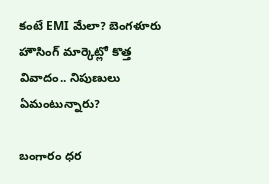కంటే EMI మేలా? బెంగళూరు హౌసింగ్ మార్కెట్లో కొత్త వివాదం.. నిపుణులు ఏమంటున్నారు?

బంగారం ధర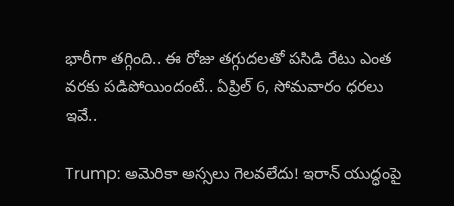భారీగా తగ్గింది.. ఈ రోజు తగ్గుదలతో పసిడి రేటు ఎంత వరకు పడిపోయిందంటే.. ఏప్రిల్ 6, సోమవారం ధరలు ఇవే..

Trump: అమెరికా అస్సలు గెలవలేదు! ఇరాన్ యుద్ధంపై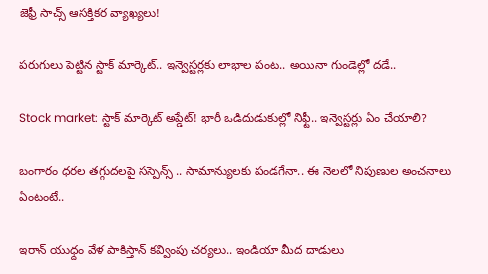జెఫ్రీ సాచ్స్ ఆసక్తికర వ్యాఖ్యలు!

పరుగులు పెట్టిన స్టాక్ మార్కెట్.. ఇన్వెస్టర్లకు లాభాల పంట.. అయినా గుండెల్లో దడే..

Stock market: స్టాక్ మార్కెట్ అప్డేట్! భారీ ఒడిదుడుకుల్లో నిఫ్టీ.. ఇన్వెస్టర్లు ఏం చేయాలి?

బంగారం ధరల తగ్గుదలపై సస్పెన్స్ .. సామాన్యులకు పండగేనా.. ఈ నెలలో నిపుణుల అంచనాలు ఏంటంటే..

ఇరాన్ యుధ్దం వేళ పాకిస్తాన్ కవ్వింపు చర్యలు.. ఇండియా మీద దాడులు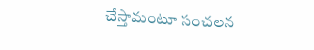చేస్తామంటూ సంచలన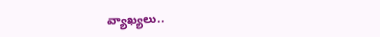వ్యాఖ్యలు..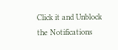Click it and Unblock the Notifications